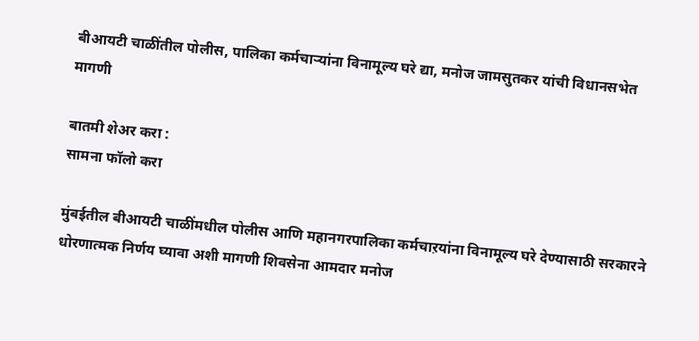बीआयटी चाळींतील पोलीस, पालिका कर्मचाऱ्यांना विनामूल्य घरे द्या, मनोज जामसुतकर यांची विधानसभेत मागणी

बातमी शेअर करा :
सामना फॉलो करा

मुंबईतील बीआयटी चाळींमधील पोलीस आणि महानगरपालिका कर्मचाऱयांना विनामूल्य घरे देण्यासाठी सरकारने धोरणात्मक निर्णय घ्यावा अशी मागणी शिवसेना आमदार मनोज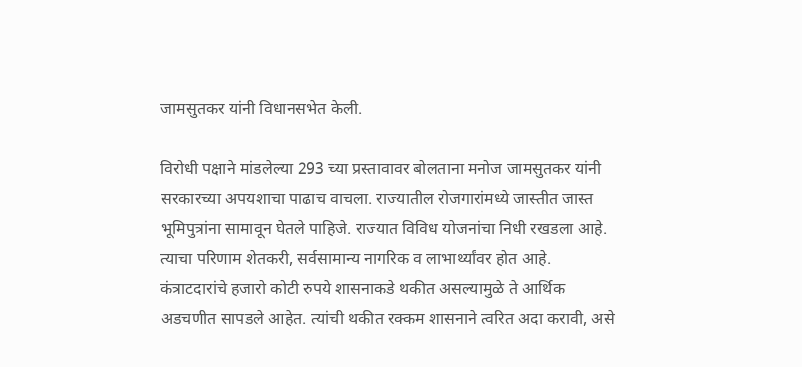जामसुतकर यांनी विधानसभेत केली.

विरोधी पक्षाने मांडलेल्या 293 च्या प्रस्तावावर बोलताना मनोज जामसुतकर यांनी सरकारच्या अपयशाचा पाढाच वाचला. राज्यातील रोजगारांमध्ये जास्तीत जास्त भूमिपुत्रांना सामावून घेतले पाहिजे. राज्यात विविध योजनांचा निधी रखडला आहे. त्याचा परिणाम शेतकरी, सर्वसामान्य नागरिक व लाभार्थ्यांवर होत आहे. कंत्राटदारांचे हजारो कोटी रुपये शासनाकडे थकीत असल्यामुळे ते आर्थिक अडचणीत सापडले आहेत. त्यांची थकीत रक्कम शासनाने त्वरित अदा करावी, असे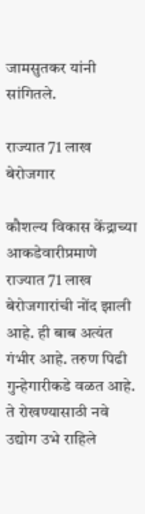जामसुतकर यांनी सांगितले.

राज्यात 71 लाख बेरोजगार

कौशल्य विकास केंद्राच्या आकडेवारीप्रमाणे राज्यात 71 लाख बेरोजगारांची नोंद झाली आहे. ही बाब अत्यंत गंभीर आहे. तरुण पिढी गुन्हेगारीकडे वळत आहे. ते रोखण्यासाठी नवे उद्योग उभे राहिले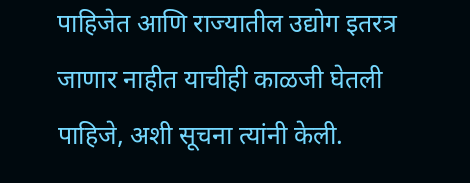पाहिजेत आणि राज्यातील उद्योग इतरत्र जाणार नाहीत याचीही काळजी घेतली पाहिजे, अशी सूचना त्यांनी केली.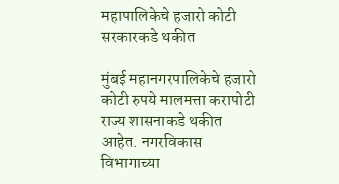महापालिकेचे हजारो कोटी सरकारकडे थकीत

मुंबई महानगरपालिकेचे हजारो कोटी रुपये मालमत्ता करापोटी राज्य शासनाकडे थकीत आहेत. नगरविकास विभागाच्या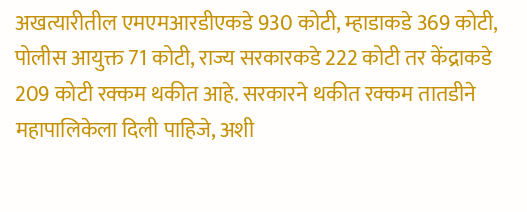अखत्यारीतील एमएमआरडीएकडे 930 कोटी, म्हाडाकडे 369 कोटी, पोलीस आयुक्त 71 कोटी, राज्य सरकारकडे 222 कोटी तर केंद्राकडे 209 कोटी रक्कम थकीत आहे. सरकारने थकीत रक्कम तातडीने महापालिकेला दिली पाहिजे, अशी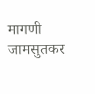मागणी जामसुतकर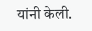यांनी केली.